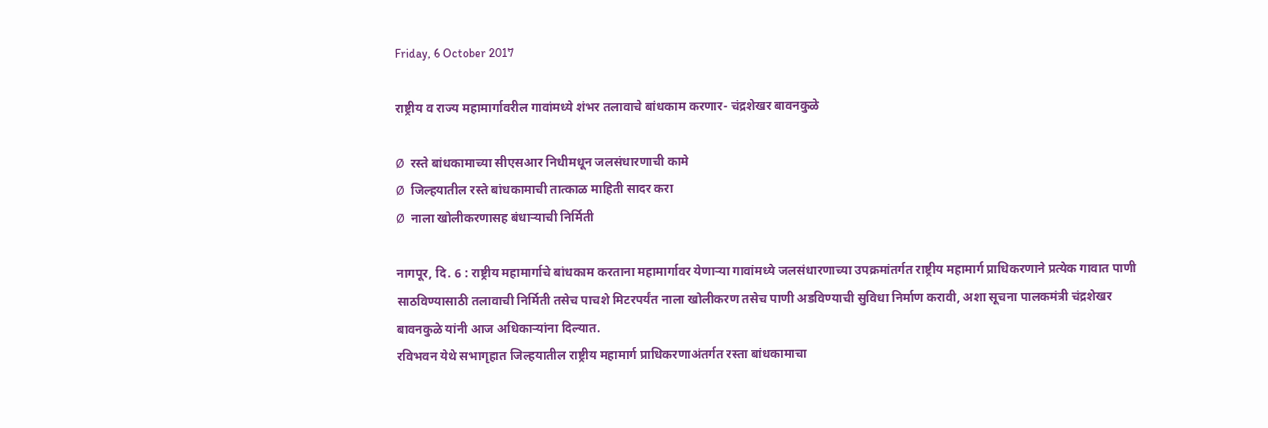Friday, 6 October 2017

राष्ट्रीय व राज्य महामार्गावरील गावांमध्ये शंभर तलावाचे बांधकाम करणार- चंद्रशेखर बावनकुळे

Ø  रस्ते बांधकामाच्या सीएसआर निधीमधून जलसंधारणाची कामे
Ø  जिल्हयातील रस्ते बांधकामाची तात्काळ माहिती सादर करा
Ø  नाला खोलीकरणासह बंधाऱ्याची निर्मिती

नागपूर, दि. 6 : राष्ट्रीय महामार्गाचे बांधकाम करताना महामार्गावर येणाऱ्या गावांमध्ये जलसंधारणाच्या उपक्रमांतर्गत राष्ट्रीय महामार्ग प्राधिकरणाने प्रत्येक गावात पाणी साठविण्यासाठी तलावाची निर्मिती तसेच पाचशे मिटरपर्यंत नाला खोलीकरण तसेच पाणी अडविण्याची सुविधा निर्माण करावी, अशा सूचना पालकमंत्री चंद्रशेखर बावनकुळे यांनी आज अधिकाऱ्यांना दिल्यात.
रविभवन येथे सभागृहात जिल्हयातील राष्ट्रीय महामार्ग प्राधिकरणाअंतर्गत रस्ता बांधकामाचा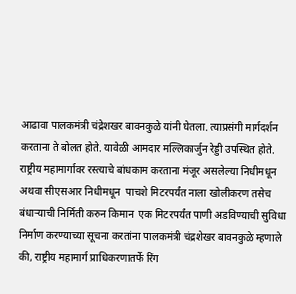आढावा पालकमंत्री चंद्रेशखर बावनकुळे यांनी घेतला. त्याप्रसंगी मार्गदर्शन करताना ते बोलत होते. यावेळी आमदार मल्लिकार्जुन रेड्डी उपस्थित होते.
राष्ट्रीय महामार्गावर रस्त्याचे बांधकाम करताना मंजूर असलेल्या निधीमधून अथवा सीएसआर निधीमधून  पाचशे मिटरपर्यंत नाला खोलीकरण तसेच बंधाऱ्याची निर्मिती करुन किमान  एक मिटरपर्यंत पाणी अडविण्याची सुविधा निर्माण करण्याच्या सूचना करतांना पालकमंत्री चंद्रशेखर बावनकुळे म्हणाले की, राष्ट्रीय महामार्ग प्राधिकरणातर्फे रिंग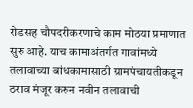रोडसह चौपदरीकरणाचे काम मोठया प्रमाणात सुरु आहे. याच कामाअंतर्गत गावांमध्ये तलावाच्या बांधकामासाठी ग्रामपंचायतीकडून ठराव मंजूर करुन नवीन तलावाची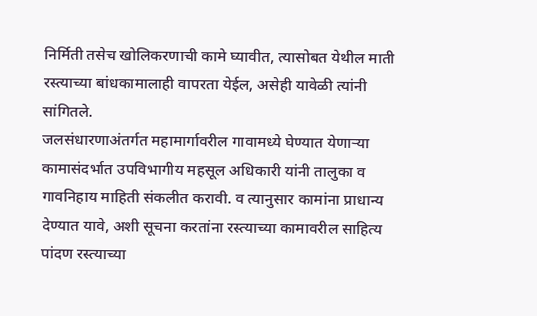निर्मिती तसेच खोलिकरणाची कामे घ्यावीत, त्यासोबत येथील माती  रस्त्याच्या बांधकामालाही वापरता येईल, असेही यावेळी त्यांनी सांगितले.
जलसंधारणाअंतर्गत महामार्गावरील गावामध्ये घेण्यात येणाऱ्या कामासंदर्भात उपविभागीय महसूल अधिकारी यांनी तालुका व गावनिहाय माहिती संकलीत करावी. व त्यानुसार कामांना प्राधान्य देण्यात यावे, अशी सूचना करतांना रस्त्याच्या कामावरील साहित्य पांदण रस्त्याच्या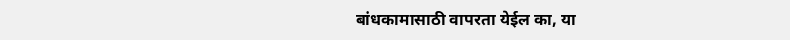बांधकामासाठी वापरता येईल का, या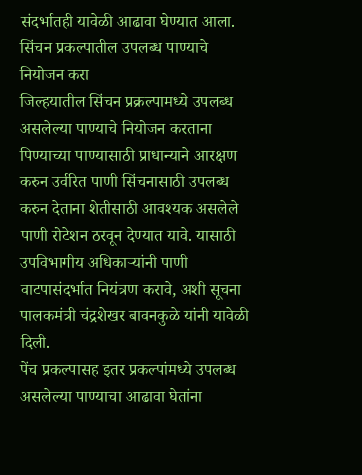संदर्भातही यावेळी आढावा घेण्यात आला.
सिंचन प्रकल्पातील उपलब्ध पाण्याचे नियोजन करा
जिल्हयातील सिंचन प्रक्रल्पामध्ये उपलब्ध असलेल्या पाण्याचे नियोजन करताना पिण्याच्या पाण्यासाठी प्राधान्याने आरक्षण करुन उर्वरित पाणी सिंचनासाठी उपलब्ध करुन देताना शेतीसाठी आवश्यक असलेले पाणी रोटेशन ठरवून देण्यात यावे. यासाठी उपविभागीय अधिकाऱ्यांनी पाणी वाटपासंदर्भात नियंत्रण करावे, अशी सूचना पालकमंत्री चंद्रशेखर बावनकुळे यांनी यावेळी दिली.
पेंच प्रकल्पासह इतर प्रकल्पांमध्ये उपलब्ध असलेल्या पाण्याचा आढावा घेतांना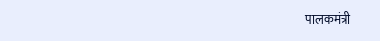पालकमंत्री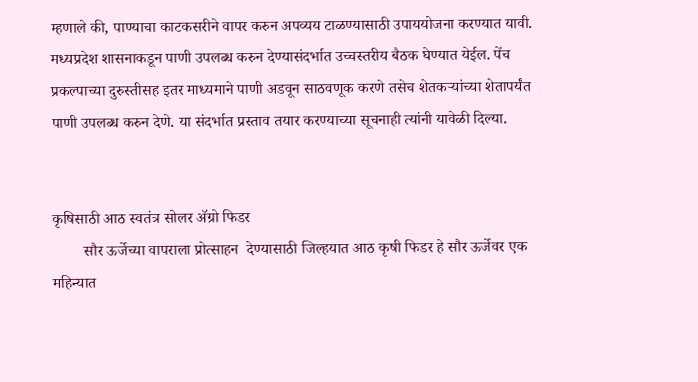म्हणाले की, पाण्याचा काटकसरीने वापर करुन अपव्यय टाळण्यासाठी उपाययोजना करण्यात यावी.
मध्यप्रदेश शासनाकडून पाणी उपलब्ध करुन देण्यासंदर्भात उच्चस्तरीय बैठक घेण्यात येईल. पेंच प्रकल्पाच्या दुरुस्तीसह इतर माध्यमाने पाणी अडवून साठवणूक करणे तसेच शेतकऱ्यांच्या शेतापर्यंत पाणी उपलब्ध करुन देणे. या संदर्भात प्रस्ताव तयार करण्याच्या सूचनाही त्यांनी यावेळी दिल्या.


कृषिसाठी आठ स्वतंत्र सोलर ॲग्रो फिडर
        सौर ऊर्जेच्या वापराला प्रोत्साहन  देण्यासाठी जिल्हयात आठ कृषी फिडर हे सौर ऊर्जेवर एक महिन्यात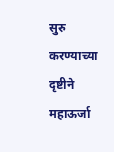सुरु करण्याच्या दृष्टीने महाऊर्जा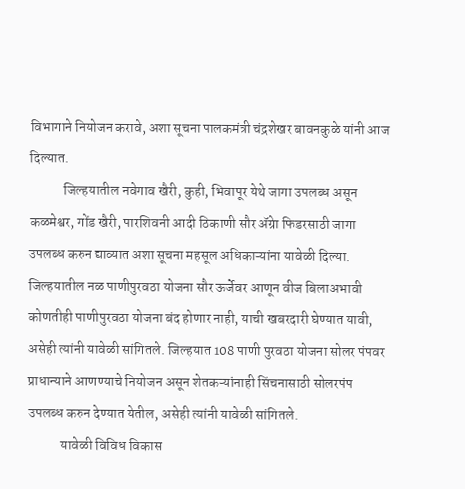विभागाने नियोजन करावे, अशा सूचना पालकमंत्री चंद्रशेखर बावनकुळे यांनी आज दिल्यात.
            जिल्हयातील नवेगाव खैरी, कुही, भिवापूर येथे जागा उपलब्ध असून कळमेश्वर, गोंड खैरी, पारशिवनी आदी ठिकाणी सौर ॲग्रेा फिडरसाठी जागा उपलब्ध करुन द्याव्यात अशा सूचना महसूल अधिकाऱ्यांना यावेळी दिल्या. जिल्हयातील नळ पाणीपुरवठा योजना सौर ऊर्जेवर आणून वीज बिलाअभावी कोणतीही पाणीपुरवठा योजना बंद होणार नाही, याची खबरदारी घेण्यात यावी, असेही त्यांनी यावेळी सांगितले. जिल्हयात 108 पाणी पुरवठा योजना सोलर पंपवर प्राधान्याने आणण्याचे नियोजन असून शेतकऱ्यांनाही सिंचनासाठी सोलरपंप उपलब्ध करुन देण्यात येतील, असेही त्यांनी यावेळी सांगितले.
            यावेळी विविध विकास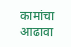कामांचा आढावा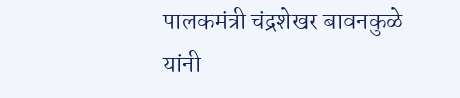पालकमंत्री चंद्रशेखर बावनकुळे यांनी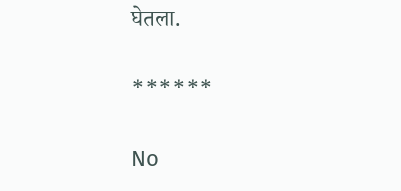घेतला.

******

No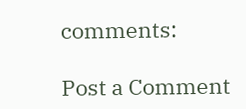comments:

Post a Comment